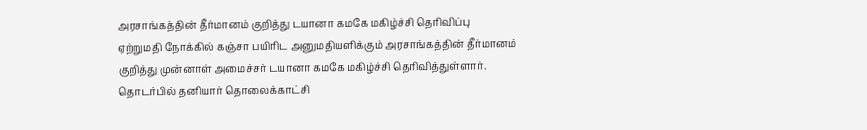அரசாங்கத்தின் தீர்மானம் குறித்து டயானா கமகே மகிழ்ச்சி தெரிவிப்பு
ஏற்றுமதி நோக்கில் கஞ்சா பயிரிட அனுமதியளிக்கும் அரசாங்கத்தின் தீர்மானம் குறித்து முன்னாள் அமைச்சர் டயானா கமகே மகிழ்ச்சி தெரிவித்துள்ளார்.
தொடர்பில் தனியார் தொலைக்காட்சி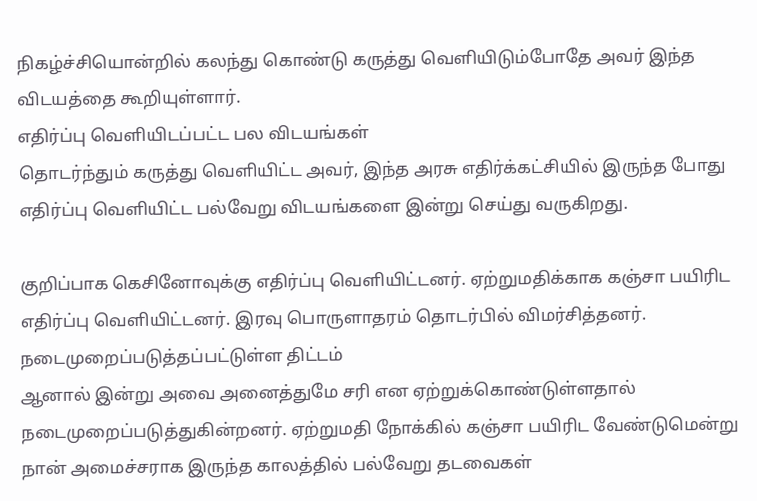நிகழ்ச்சியொன்றில் கலந்து கொண்டு கருத்து வெளியிடும்போதே அவர் இந்த விடயத்தை கூறியுள்ளார்.
எதிர்ப்பு வெளியிடப்பட்ட பல விடயங்கள்
தொடர்ந்தும் கருத்து வெளியிட்ட அவர், இந்த அரசு எதிர்க்கட்சியில் இருந்த போது எதிர்ப்பு வெளியிட்ட பல்வேறு விடயங்களை இன்று செய்து வருகிறது.

குறிப்பாக கெசினோவுக்கு எதிர்ப்பு வெளியிட்டனர். ஏற்றுமதிக்காக கஞ்சா பயிரிட எதிர்ப்பு வெளியிட்டனர். இரவு பொருளாதரம் தொடர்பில் விமர்சித்தனர்.
நடைமுறைப்படுத்தப்பட்டுள்ள திட்டம்
ஆனால் இன்று அவை அனைத்துமே சரி என ஏற்றுக்கொண்டுள்ளதால் நடைமுறைப்படுத்துகின்றனர். ஏற்றுமதி நோக்கில் கஞ்சா பயிரிட வேண்டுமென்று நான் அமைச்சராக இருந்த காலத்தில் பல்வேறு தடவைகள்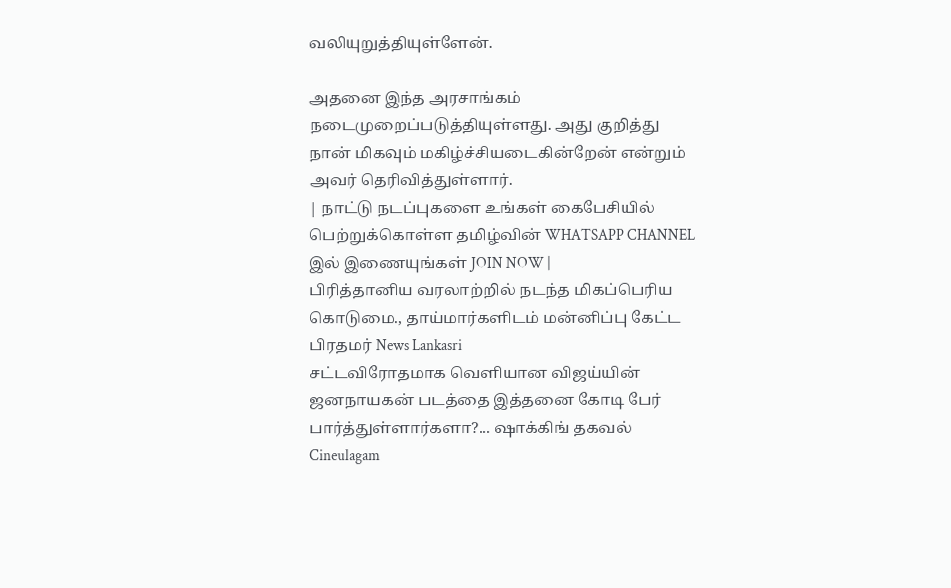வலியுறுத்தியுள்ளேன்.

அதனை இந்த அரசாங்கம் நடைமுறைப்படுத்தியுள்ளது. அது குறித்து நான் மிகவும் மகிழ்ச்சியடைகின்றேன் என்றும் அவர் தெரிவித்துள்ளார்.
| நாட்டு நடப்புகளை உங்கள் கைபேசியில் பெற்றுக்கொள்ள தமிழ்வின் WHATSAPP CHANNEL இல் இணையுங்கள் JOIN NOW |
பிரித்தானிய வரலாற்றில் நடந்த மிகப்பெரிய கொடுமை., தாய்மார்களிடம் மன்னிப்பு கேட்ட பிரதமர் News Lankasri
சட்டவிரோதமாக வெளியான விஜய்யின் ஜனநாயகன் படத்தை இத்தனை கோடி பேர் பார்த்துள்ளார்களா?... ஷாக்கிங் தகவல் Cineulagam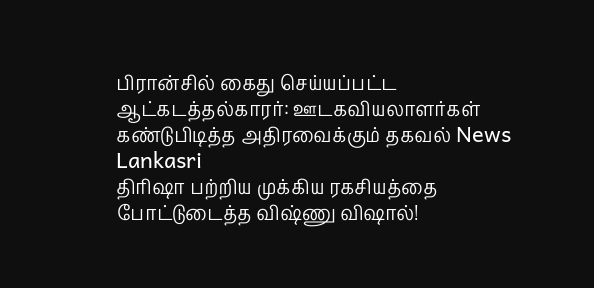பிரான்சில் கைது செய்யப்பட்ட ஆட்கடத்தல்காரர்: ஊடகவியலாளர்கள் கண்டுபிடித்த அதிரவைக்கும் தகவல் News Lankasri
திரிஷா பற்றிய முக்கிய ரகசியத்தை போட்டுடைத்த விஷ்ணு விஷால்!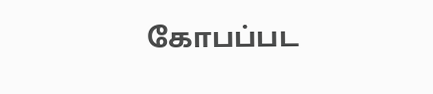கோபப்பட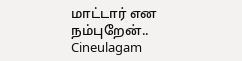மாட்டார் என நம்புறேன்.. Cineulagam